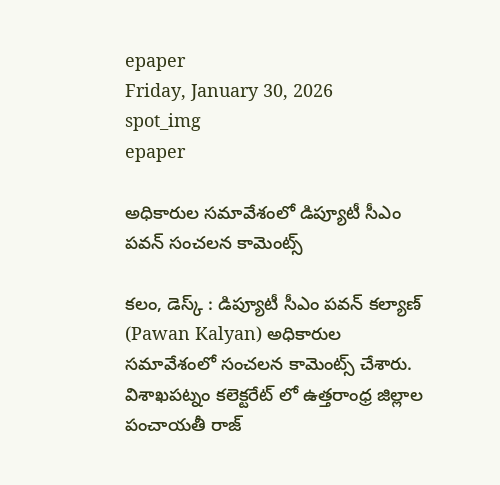epaper
Friday, January 30, 2026
spot_img
epaper

అధికారుల సమావేశంలో డిప్యూటీ సీఎం పవన్ సంచలన కామెంట్స్

కలం, డెస్క్ : డిప్యూటీ సీఎం పవన్ కల్యాణ్‌ (Pawan Kalyan) అధికారుల సమావేశంలో సంచలన కామెంట్స్ చేశారు. విశాఖపట్నం కలెక్టరేట్ లో ఉత్తరాంధ్ర జిల్లాల పంచాయతీ రాజ్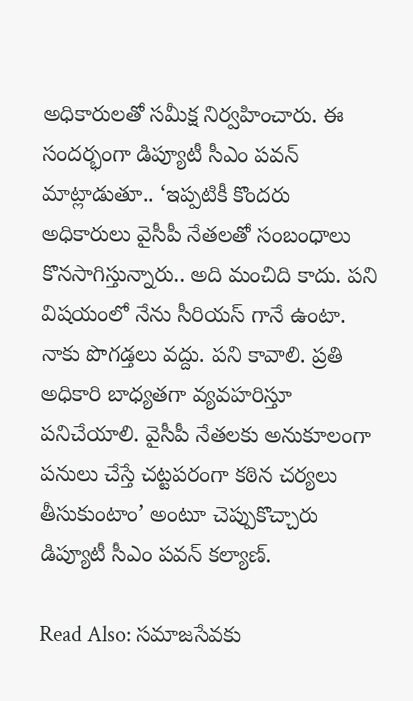అధికారులతో సమీక్ష నిర్వహించారు. ఈ సందర్భంగా డిప్యూటీ సీఎం పవన్ మాట్లాడుతూ.. ‘ఇప్పటికీ కొందరు అధికారులు వైసీపీ నేతలతో సంబంధాలు కొనసాగిస్తున్నారు.. అది మంచిది కాదు. పని విషయంలో నేను సీరియస్ గానే ఉంటా. నాకు పొగడ్తలు వద్దు. పని కావాలి. ప్రతి అధికారి బాధ్యతగా వ్యవహరిస్తూ పనిచేయాలి. వైసీపీ నేతలకు అనుకూలంగా పనులు చేస్తే చట్టపరంగా కఠిన చర్యలు తీసుకుంటాం’ అంటూ చెప్పుకొచ్చారు డిప్యూటీ సీఎం పవన్ కల్యాణ్‌.

Read Also: సమాజసేవకు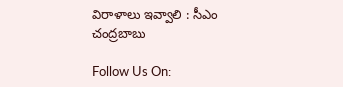విరాళాలు ఇవ్వాలి : సీఎం చంద్రబాబు

Follow Us On: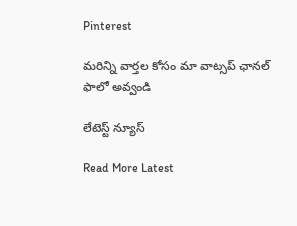Pinterest

మ‌రిన్ని వార్త‌ల కోసం మా వాట్స‌ప్ ఛాన‌ల్ ఫాలో అవ్వండి

లేటెస్ట్ న్యూస్‌

Read More Latest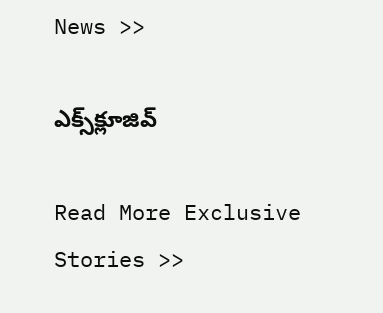News >>

ఎక్స్‌క్లూజివ్‌

Read More Exclusive Stories >>